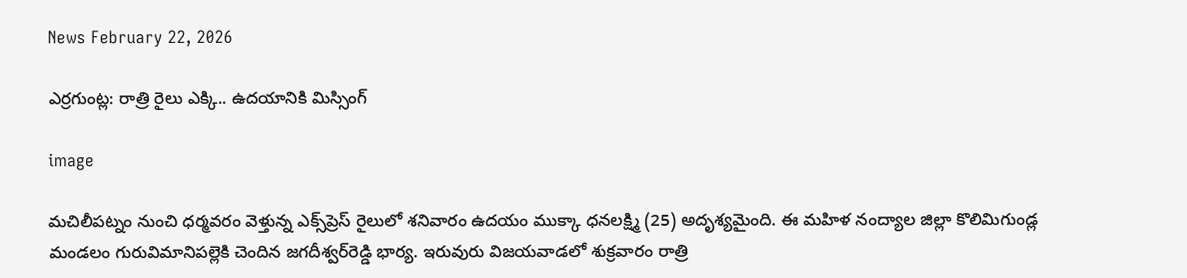News February 22, 2026

ఎర్రగుంట్ల: రాత్రి రైలు ఎక్కి.. ఉదయానికి మిస్సింగ్

image

మచిలీపట్నం నుంచి ధర్మవరం వెళ్తున్న ఎక్స్‌ప్రెస్ రైలులో శనివారం ఉదయం ముక్కా ధనలక్ష్మి (25) అదృశ్యమైంది. ఈ మహిళ నంద్యాల జిల్లా కొలిమిగుండ్ల మండలం గురువిమానిపల్లెకి చెందిన జగదీశ్వర్‌రెడ్డి భార్య. ఇరువురు విజయవాడలో శుక్రవారం రాత్రి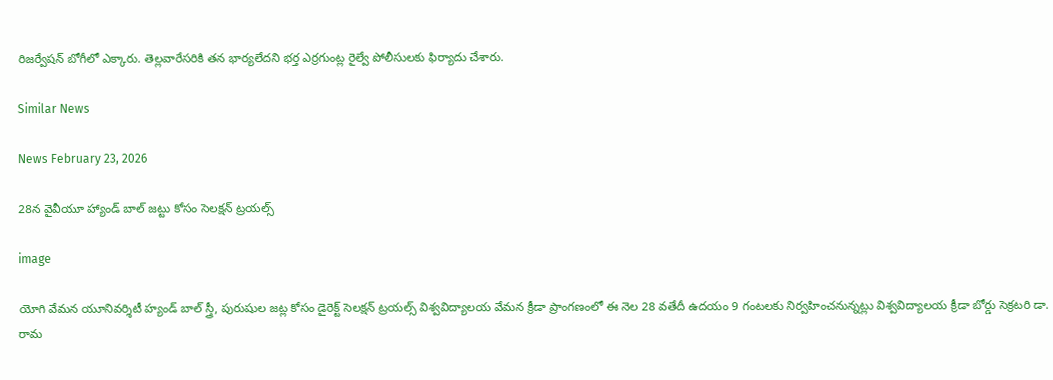రిజర్వేషన్ బోగీలో ఎక్కారు. తెల్లవారేసరికి తన భార్యలేదని భర్త ఎర్రగుంట్ల రైల్వే పోలీసులకు ఫిర్యాదు చేశారు.

Similar News

News February 23, 2026

28న వైవీయూ హ్యాండ్ బాల్ జట్టు కోసం సెలక్షన్ ట్రయల్స్

image

యోగి వేమన యూనివర్శిటీ హ్యండ్ బాల్ స్త్రీ, పురుషుల జట్ల కోసం డైరెక్ట్ సెలక్షన్ ట్రయల్స్ విశ్వవిద్యాలయ వేమన క్రీడా ప్రాంగణంలో ఈ నెల 28 వతేదీ ఉదయం 9 గంటలకు నిర్వహించనున్నట్లు విశ్వవిద్యాలయ క్రీడా బోర్డు సెక్రటరి డా. రామ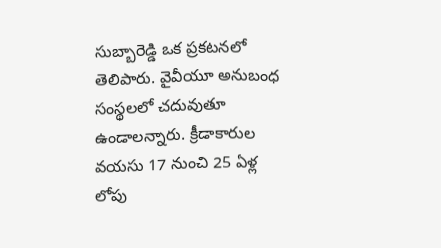సుబ్బారెడ్డి ఒక ప్రకటనలో తెలిపారు. వైవీయూ అనుబంధ సంస్థలలో చదువుతూ ఉండాలన్నారు. క్రీడాకారుల వయసు 17 నుంచి 25 ఏళ్ల లోపు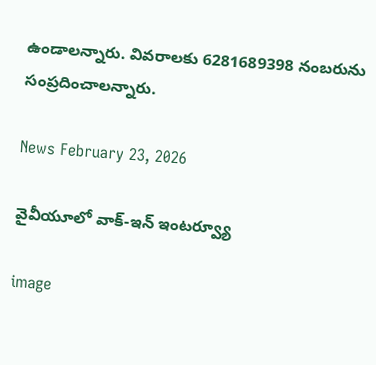ఉండాలన్నారు. వివరాలకు 6281689398 నంబరును సంప్రదించాలన్నారు.

News February 23, 2026

వైవీయూలో వాక్-ఇన్ ఇంటర్వ్యూ

image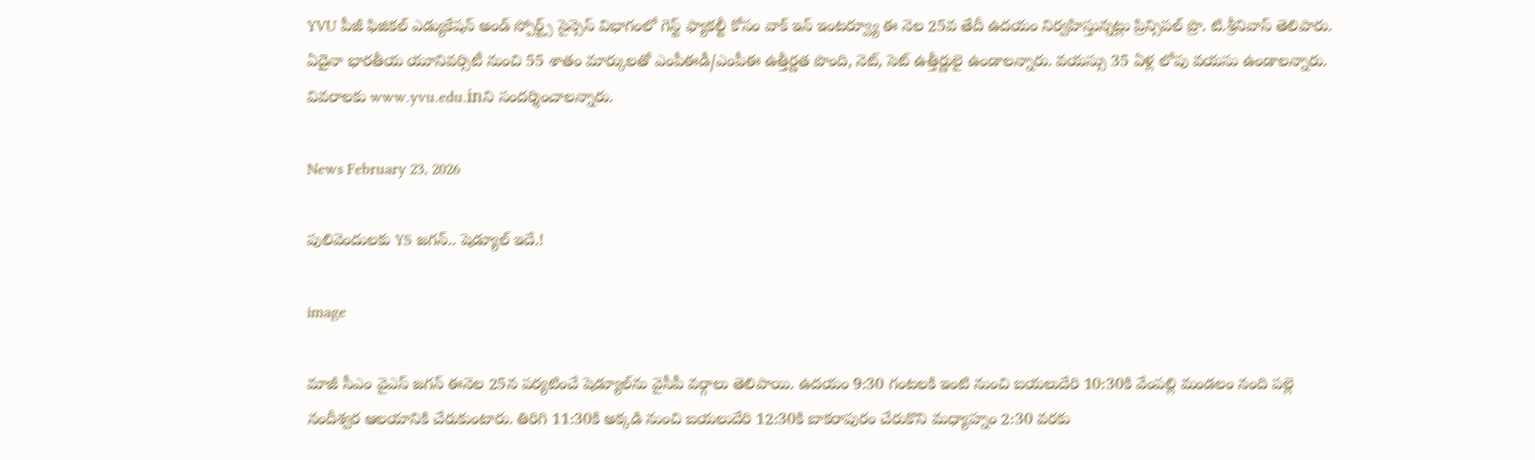YVU పీజీ ఫిజికల్ ఎడ్యుకేషన్ అండ్ స్పోర్ట్స్ సైన్సెస్ విభాగంలో గెస్ట్ ఫ్యాకల్టీ కోసం వాక్ ఇన్ ఇంటర్వ్యూ ఈ నెల 25వ తేదీ ఉదయం నిర్వహిస్తున్నట్లు ప్రిన్సిపల్ ప్రొ. టి.శ్రీనివాస్ తెలిపారు. ఏదైనా భారతీయ యూనివర్సిటీ నుంచి 55 శాతం మార్కులతో ఎంపీఈడీ/ఎంపీఈ ఉత్తీర్ణత పొంది, నెట్, సెట్ ఉత్తీర్ణులై ఉండాలన్నారు. వయస్సు 35 ఏళ్ల లోపు వయసు ఉండాలన్నారు. వివరాలకు www.yvu.edu.inని సందర్శించాలన్నారు.

News February 23, 2026

పులివెందులకు YS జగన్.. షెడ్యూల్ ఇదే.!

image

మాజీ సీఎం వైఎస్ జగన్ ఈనెల 25న పర్యటించే షెడ్యూల్‌ను వైసీపీ వర్గాలు తెలిపాయి. ఉదయం 9:30 గంటలకి ఇంటి నుంచి బయలుదేరి 10:30కి వేంపల్లి మండలం నంది పల్లె నందీశ్వర ఆలయానికి చేరుకుంటారు. తిరిగి 11:30కి అక్కడి నుంచి బయలుదేరి 12:30కి బాకరాపురం చేరుకొని మధ్యాహ్నం 2:30 వరకు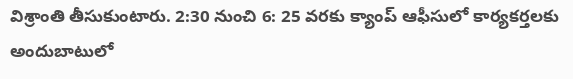విశ్రాంతి తీసుకుంటారు. 2:30 నుంచి 6: 25 వరకు క్యాంప్ ఆఫీసులో కార్యకర్తలకు అందుబాటులో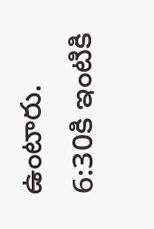ఉంటారు. 6:30కి ఇంటికి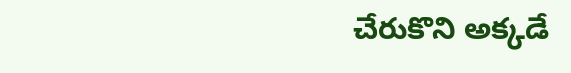చేరుకొని అక్కడే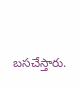బసచేస్తారు.